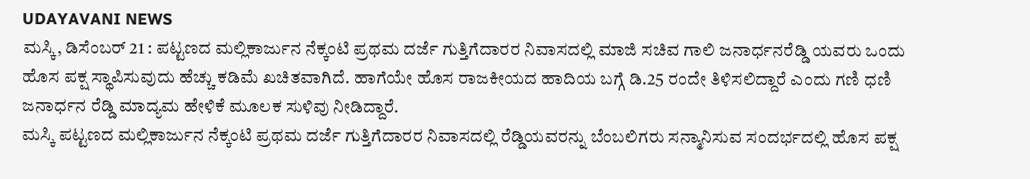UDAYAVANI NEWS
ಮಸ್ಕಿ, ಡಿಸೆಂಬರ್ 21 : ಪಟ್ಟಣದ ಮಲ್ಲಿಕಾರ್ಜುನ ನೆಕ್ಕಂಟಿ ಪ್ರಥಮ ದರ್ಜೆ ಗುತ್ತಿಗೆದಾರರ ನಿವಾಸದಲ್ಲಿ ಮಾಜಿ ಸಚಿವ ಗಾಲಿ ಜನಾರ್ಧನರೆಡ್ಡಿ ಯವರು ಒಂದು ಹೊಸ ಪಕ್ಷ ಸ್ಥಾಪಿಸುವುದು ಹೆಚ್ಚು ಕಡಿಮೆ ಖಚಿತವಾಗಿದೆ. ಹಾಗೆಯೇ ಹೊಸ ರಾಜಕೀಯದ ಹಾದಿಯ ಬಗ್ಗೆ ಡಿ.25 ರಂದೇ ತಿಳಿಸಲಿದ್ದಾರೆ ಎಂದು ಗಣಿ ಧಣಿ ಜನಾರ್ಧನ ರೆಡ್ಡಿ ಮಾದ್ಯಮ ಹೇಳಿಕೆ ಮೂಲಕ ಸುಳಿವು ನೀಡಿದ್ದಾರೆ.
ಮಸ್ಕಿ ಪಟ್ಟಣದ ಮಲ್ಲಿಕಾರ್ಜುನ ನೆಕ್ಕಂಟಿ ಪ್ರಥಮ ದರ್ಜೆ ಗುತ್ತಿಗೆದಾರರ ನಿವಾಸದಲ್ಲಿ ರೆಡ್ಡಿಯವರನ್ನು ಬೆಂಬಲಿಗರು ಸನ್ಮಾನಿಸುವ ಸಂದರ್ಭದಲ್ಲಿ ಹೊಸ ಪಕ್ಷ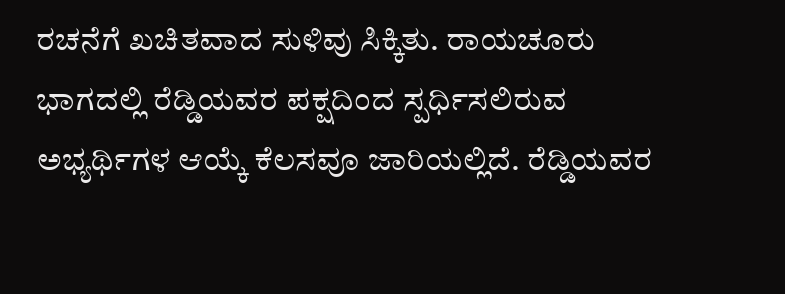ರಚನೆಗೆ ಖಚಿತವಾದ ಸುಳಿವು ಸಿಕ್ಕಿತು. ರಾಯಚೂರು ಭಾಗದಲ್ಲಿ ರೆಡ್ಡಿಯವರ ಪಕ್ಷದಿಂದ ಸ್ಪರ್ಧಿಸಲಿರುವ ಅಭ್ಯರ್ಥಿಗಳ ಆಯ್ಕೆ ಕೆಲಸವೂ ಜಾರಿಯಲ್ಲಿದೆ. ರೆಡ್ಡಿಯವರ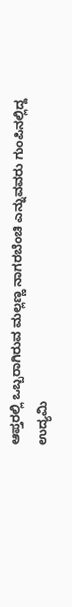ಆಪ್ತರಲ್ಲಿ ಒಬ್ಬರಾಗಿರುವ ಮಲ್ಲಣ್ಣ ನಾಗರಬೆಂಚಿ ಎನ್ನುವವರು ಗುಂಪಿನಲ್ಲಿದ್ದ ಉದ್ಯಮಿ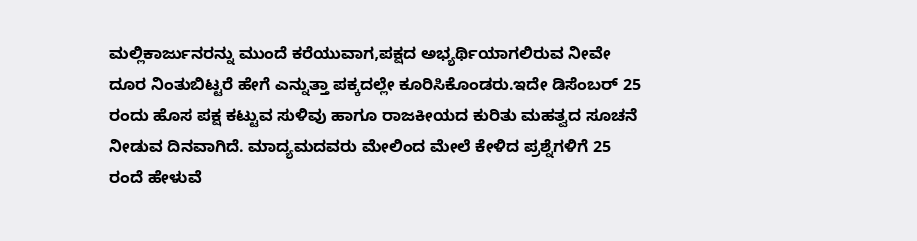ಮಲ್ಲಿಕಾರ್ಜುನರನ್ನು ಮುಂದೆ ಕರೆಯುವಾಗ,ಪಕ್ಷದ ಅಭ್ಯರ್ಥಿಯಾಗಲಿರುವ ನೀವೇ ದೂರ ನಿಂತುಬಿಟ್ಟರೆ ಹೇಗೆ ಎನ್ನುತ್ತಾ ಪಕ್ಕದಲ್ಲೇ ಕೂರಿಸಿಕೊಂಡರು.ಇದೇ ಡಿಸೆಂಬರ್ 25 ರಂದು ಹೊಸ ಪಕ್ಷ ಕಟ್ಟುವ ಸುಳಿವು ಹಾಗೂ ರಾಜಕೀಯದ ಕುರಿತು ಮಹತ್ವದ ಸೂಚನೆ ನೀಡುವ ದಿನವಾಗಿದೆ. ಮಾದ್ಯಮದವರು ಮೇಲಿಂದ ಮೇಲೆ ಕೇಳಿದ ಪ್ರಶ್ನೆಗಳಿಗೆ 25 ರಂದೆ ಹೇಳುವೆ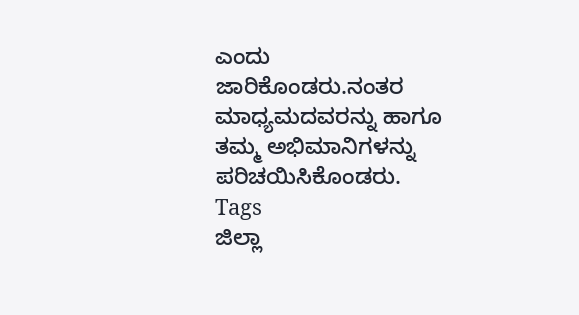ಎಂದು ಜಾರಿಕೊಂಡರು.ನಂತರ ಮಾಧ್ಯಮದವರನ್ನು ಹಾಗೂ ತಮ್ಮ ಅಭಿಮಾನಿಗಳನ್ನು ಪರಿಚಯಿಸಿಕೊಂಡರು.
Tags
ಜಿಲ್ಲಾ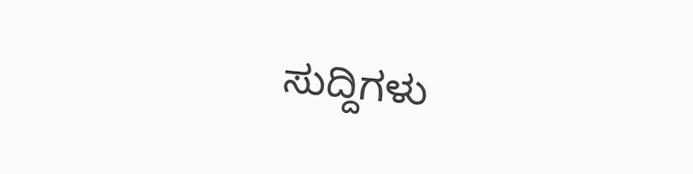ಸುದ್ದಿಗಳು